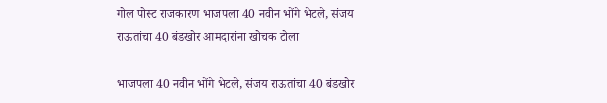गोल पोस्ट राजकारण भाजपला 40 नवीन भोंगे भेटले, संजय राऊतांचा 40 बंडखोर आमदारांना खोचक टोला

भाजपला 40 नवीन भोंगे भेटले, संजय राऊतांचा 40 बंडखोर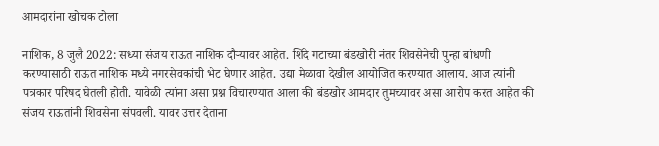आमदारांना खोचक टोला

नाशिक, 8 जुलै 2022: सध्या संजय राऊत नाशिक दौऱ्यावर आहेत. शिंदे गटाच्या बंडखोरी नंतर शिवसेनेची पुन्हा बांधणी करण्यासाठी राऊत नाशिक मध्ये नगरसेवकांची भेट घेणार आहेत. उद्या मेळावा देखील आयोजित करण्यात आलाय. आज त्यांनी पत्रकार परिषद घेतली होती. यावेळी त्यांना असा प्रश्न विचारण्यात आला की बंडखोर आमदार तुमच्यावर असा आरोप करत आहेत की संजय राऊतांनी शिवसेना संपवली. यावर उत्तर देताना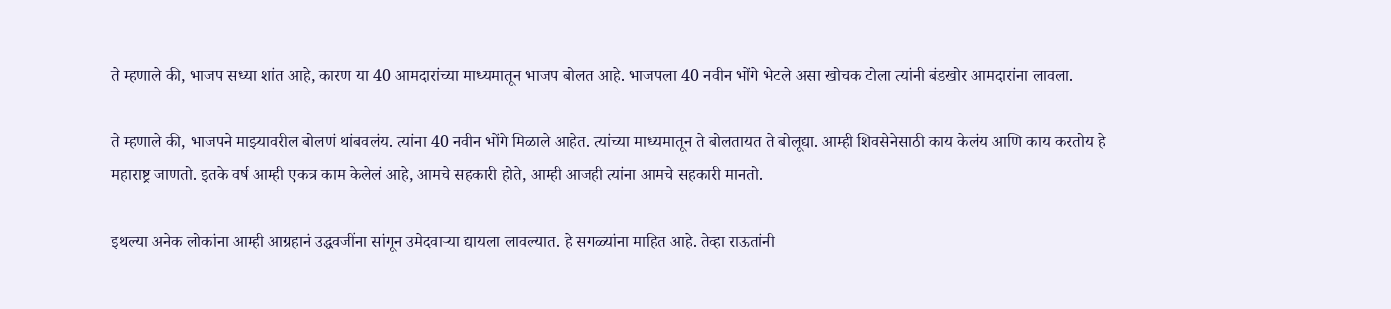ते म्हणाले की, भाजप सध्या शांत आहे, कारण या 40 आमदारांच्या माध्यमातून भाजप बोलत आहे. भाजपला 40 नवीन भोंगे भेटले असा खोचक टोला त्यांनी बंडखोर आमदारांना लावला.

ते म्हणाले की, भाजपने माझ्यावरील बोलणं थांबवलंय. त्यांना 40 नवीन भोंगे मिळाले आहेत. त्यांच्या माध्यमातून ते बोलतायत ते बोलूद्या. आम्ही शिवसेनेसाठी काय केलंय आणि काय करतोय हे महाराष्ट्र जाणतो. इतके वर्ष आम्ही एकत्र काम केलेलं आहे, आमचे सहकारी होते, आम्ही आजही त्यांना आमचे सहकारी मानतो.

इथल्या अनेक लोकांना आम्ही आग्रहानं उद्धवजींना सांगून उमेदवाऱ्या द्यायला लावल्यात. हे सगळ्यांना माहित आहे. तेव्हा राऊतांनी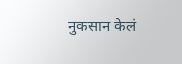नुकसान केलं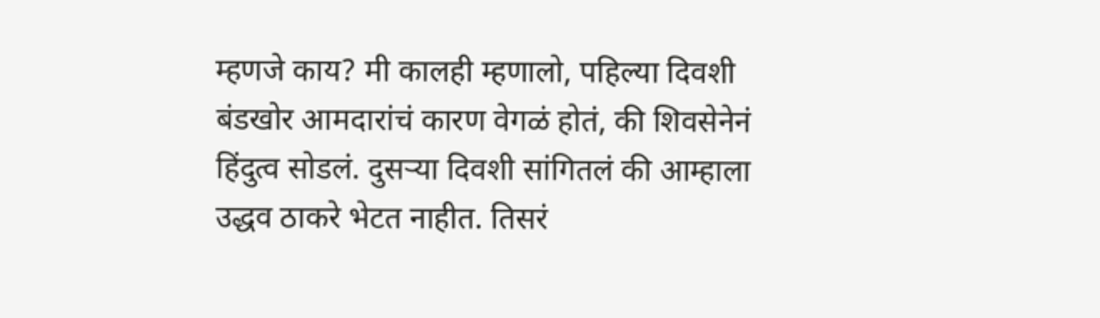म्हणजे काय? मी कालही म्हणालो, पहिल्या दिवशी बंडखोर आमदारांचं कारण वेगळं होतं, की शिवसेनेनं हिंदुत्व सोडलं. दुसऱ्या दिवशी सांगितलं की आम्हाला उद्धव ठाकरे भेटत नाहीत. तिसरं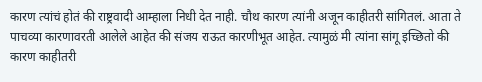कारण त्यांचं होतं की राष्ट्रवादी आम्हाला निधी देत नाही. चौथ कारण त्यांनी अजून काहीतरी सांगितलं. आता ते पाचव्या कारणावरती आलेले आहेत की संजय राऊत कारणीभूत आहेत. त्यामुळं मी त्यांना सांगू इच्छितो की कारण काहीतरी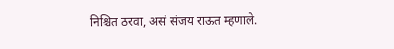निश्चित ठरवा, असं संजय राऊत म्हणाले.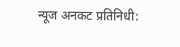न्यूज अनकट प्रतिनिधी: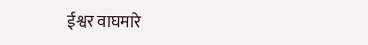ईश्वर वाघमारे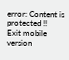error: Content is protected !!
Exit mobile version